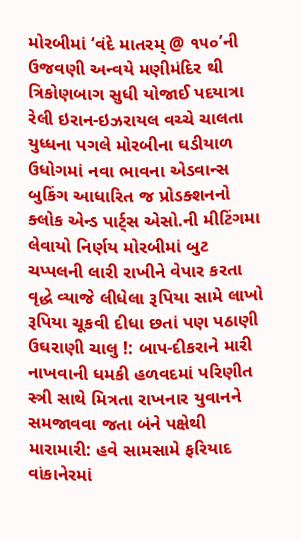મોરબીમાં ‘વંદે માતરમ્ @ ૧૫૦’ની ઉજવણી અન્વયે મણીમંદિર થી ત્રિકોણબાગ સુધી યોજાઈ પદયાત્રા રેલી ઇરાન-ઇઝરાયલ વચ્ચે ચાલતા યુધ્ધના પગલે મોરબીના ઘડીયાળ ઉધોગમાં નવા ભાવના એડવાન્સ બુકિંગ આધારિત જ પ્રોડક્શનનો ક્લોક એન્ડ પાર્ટ્સ એસો.ની મીટિંગમા લેવાયો નિર્ણય મોરબીમાં બુટ ચપ્પલની લારી રાખીને વેપાર કરતા વૃદ્ધે વ્યાજે લીધેલા રૂપિયા સામે લાખો રૂપિયા ચૂકવી દીધા છતાં પણ પઠાણી ઉઘરાણી ચાલુ !: બાપ-દીકરાને મારી નાખવાની ધમકી હળવદમાં પરિણીત સ્ત્રી સાથે મિત્રતા રાખનાર યુવાનને સમજાવવા જતા બંને પક્ષેથી મારામારી: હવે સામસામે ફરિયાદ વાંકાનેરમાં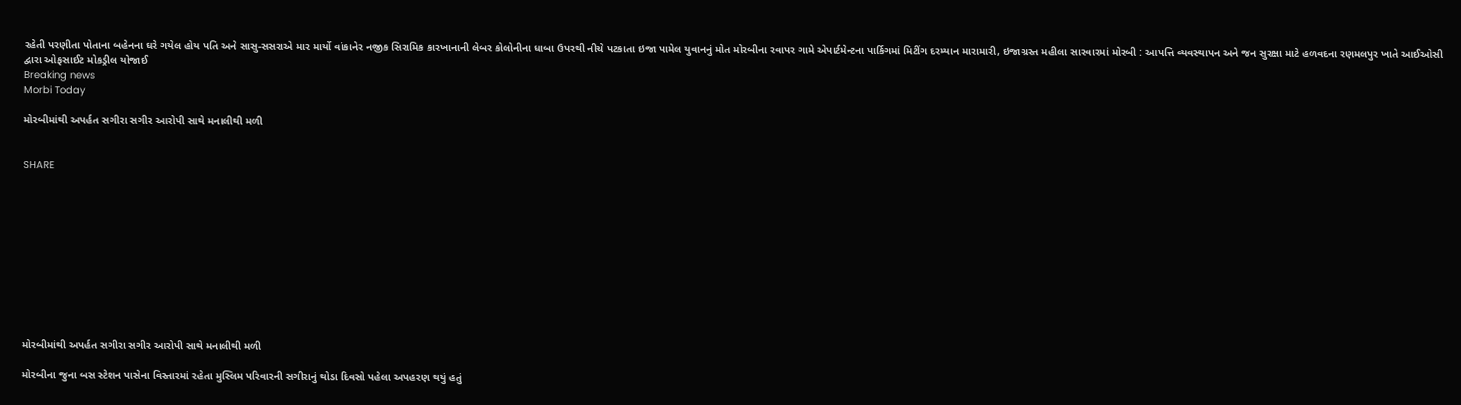રહેતી પરણીતા પોતાના બહેનના ઘરે ગયેલ હોય પતિ અને સાસુ-સસરાએ માર માર્યો વાંકાનેર નજીક સિરામિક કારખાનાની લેબર કોલોનીના ધાબા ઉપરથી નીચે પટકાતા ઇજા પામેલ યુવાનનું મોત મોરબીના રવાપર ગામે એપાર્ટમેન્ટના પાર્કિગમાં મિટીંગ દરમ્યાન મારામારી, ઇજાગ્રસ્ત મહીલા સારવારમાં મોરબી : આપત્તિ વ્યવસ્થાપન અને જન સુરક્ષા માટે હળવદના રણમલપુર ખાતે આઈઓસી દ્વારા ઓફસાઈટ મોકડ્રીલ યોજાઈ
Breaking news
Morbi Today

મોરબીમાંથી અપર્હત સગીરા સગીર આરોપી સાથે મનાલીથી મળી


SHARE











મોરબીમાંથી અપર્હત સગીરા સગીર આરોપી સાથે મનાલીથી મળી

મોરબીના જુના બસ સ્ટેશન પાસેના વિસ્તારમાં રહેતા મુસ્લિમ પરિવારની સગીરાનું થોડા દિવસો પહેલા અપહરણ થયું હતું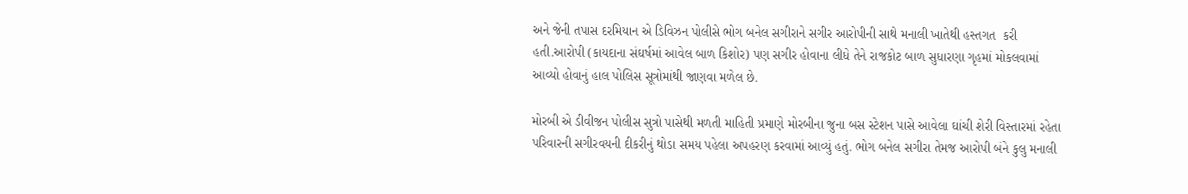અને જેની તપાસ દરમિયાન એ ડિવિઝન પોલીસે ભોગ બનેલ સગીરાને સગીર આરોપીની સાથે મનાલી ખાતેથી હસ્તગત  કરી હતી.આરોપી (કાયદાના સંઘર્ષમાં આવેલ બાળ કિશોર) પણ સગીર હોવાના લીધે તેને રાજકોટ બાળ સુધારણા ગૃહમાં મોકલવામાં આવ્યો હોવાનું હાલ પોલિસ સૂત્રોમાંથી જાણવા મળેલ છે.

મોરબી એ ડીવીજન પોલીસ સુત્રો પાસેથી મળતી માહિતી પ્રમાણે મોરબીના જુના બસ સ્ટેશન પાસે આવેલા ઘાંચી શેરી વિસ્તારમાં રહેતા પરિવારની સગીરવયની દીકરીનું થોડા સમય પહેલા અપહરણ કરવામાં આવ્યું હતું. ભોગ બનેલ સગીરા તેમજ આરોપી બંને કુલુ મનાલી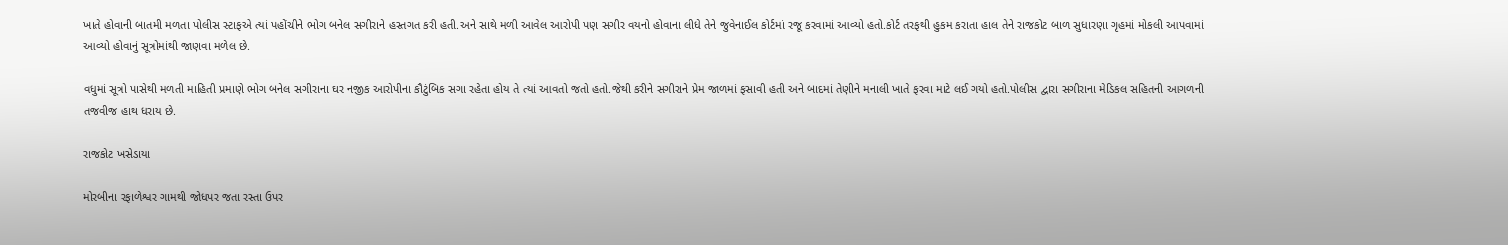ખાતે હોવાની બાતમી મળતા પોલીસ સ્ટાફએ ત્યાં પહોંચીને ભોગ બનેલ સગીરાને હસ્તગત કરી હતી.અને સાથે મળી આવેલ આરોપી પણ સગીર વયનો હોવાના લીધે તેને જુવેનાઈલ કોર્ટમાં રજૂ કરવામાં આવ્યો હતો.કોર્ટ તરફથી હુકમ કરાતા હાલ તેને રાજકોટ બાળ સુધારણા ગૃહમાં મોકલી આપવામાં આવ્યો હોવાનું સૂત્રોમાંથી જાણવા મળેલ છે.

વધુમાં સૂત્રો પાસેથી મળતી માહિતી પ્રમાણે ભોગ બનેલ સગીરાના ઘર નજીક આરોપીના કૌટુંબિક સગા રહેતા હોય તે ત્યાં આવતો જતો હતો.જેથી કરીને સગીરાને પ્રેમ જાળમાં ફસાવી હતી અને બાદમાં તેણીને મનાલી ખાતે ફરવા માટે લઈ ગયો હતો.પોલીસ દ્વારા સગીરાના મેડિકલ સહિતની આગળની તજવીજ હાથ ધરાય છે.

રાજકોટ ખસેડાયા

મોરબીના રફાળેશ્વર ગામથી જોધપર જતા રસ્તા ઉપર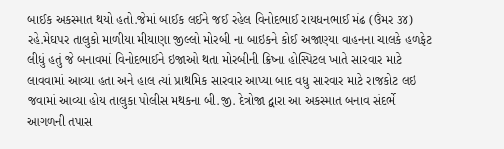બાઈક અકસ્માત થયો હતો.જેમાં બાઈક લઈને જઈ રહેલ વિનોદભાઈ રાયધનભાઈ મંઢ (ઉંમર ૩૪) રહે.મેઘપર તાલુકો માળીયા મીયાણા જીલ્લો મોરબી ના બાઇકને કોઈ અજાણ્યા વાહનના ચાલકે હળફેટ લીધું હતું જે બનાવમાં વિનોદભાઈને ઇજાઓ થતા મોરબીની ક્રિષ્ના હોસ્પિટલ ખાતે સારવાર માટે લાવવામાં આવ્યા હતા અને હાલ ત્યાં પ્રાથમિક સારવાર આપ્યા બાદ વધુ સારવાર માટે રાજકોટ લઇ જવામાં આવ્યા હોય તાલુકા પોલીસ મથકના બી.જી. દેત્રોજા દ્વારા આ અકસ્માત બનાવ સંદર્ભે આગળની તપાસ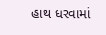હાથ ધરવામાં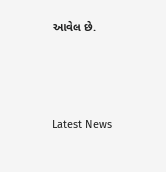આવેલ છે.




Latest News